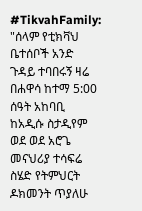#TikvahFamily: "ሰላም የቲክቫህ ቤተሰቦች አንድ ጉዳይ ተባበሩኝ ዛሬ በሐዋሳ ከተማ 5:00 ሰዓት አከባቢ ከአዲሱ ስታዲየም ወደ ወደ አሮጌ መናህሪያ ተሳፍሬ ስሄድ የትምህርት ዶክመንት ጥያለሁ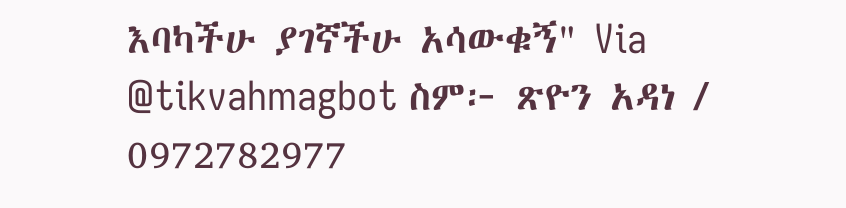እባካችሁ ያገኛችሁ አሳውቁኝ" Via @tikvahmagbot ስም፦ ጽዮን አዳነ / 0972782977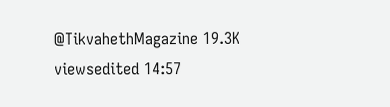@TikvahethMagazine 19.3K viewsedited 14:57